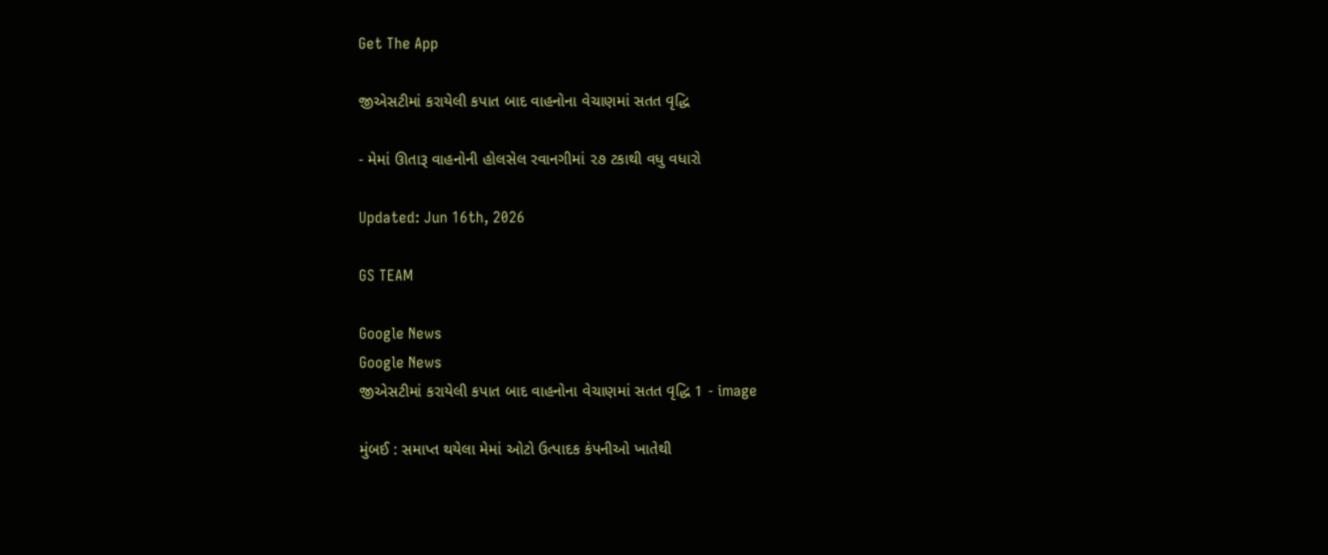Get The App

જીએસટીમાં કરાયેલી કપાત બાદ વાહનોના વેચાણમાં સતત વૃદ્ધિ

- મેમાં ઊતારૂ વાહનોની હોલસેલ રવાનગીમાં ૨૭ ટકાથી વધુ વધારો

Updated: Jun 16th, 2026

GS TEAM

Google News
Google News
જીએસટીમાં કરાયેલી કપાત બાદ વાહનોના વેચાણમાં સતત વૃદ્ધિ 1 - image

મુંબઈ : સમાપ્ત થયેલા મેમાં ઓટો ઉત્પાદક કંપનીઓ ખાતેથી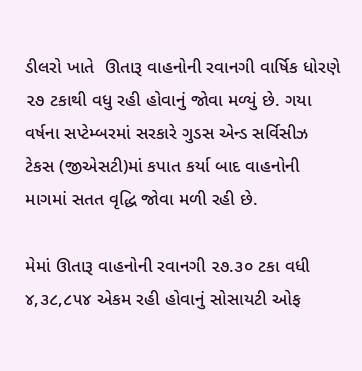ડીલરો ખાતે  ઊતારૂ વાહનોની રવાનગી વાર્ષિક ધોરણે ૨૭ ટકાથી વધુ રહી હોવાનું જોવા મળ્યું છે. ગયા વર્ષના સપ્ટેમ્બરમાં સરકારે ગુડસ એન્ડ સર્વિસીઝ ટેકસ (જીએસટી)માં કપાત કર્યા બાદ વાહનોની માગમાં સતત વૃદ્ધિ જોવા મળી રહી છે.

મેમાં ઊતારૂ વાહનોની રવાનગી ૨૭.૩૦ ટકા વધી ૪,૩૮,૮૫૪ એકમ રહી હોવાનું સોસાયટી ઓફ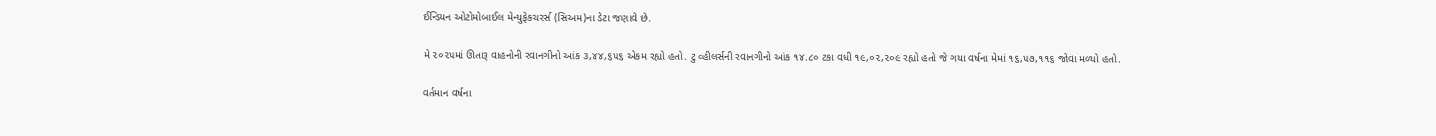ઈન્ડિયન ઓટોમોબાઈલ મેન્યુફેકચરર્સ (સિઅમ)ના ડેટા જણાવે છે.

મે ૨૦૨૫માં ઊતારૂ વાહનોની રવાનગીનો આંક ૩,૪૪,૬૫૬ એકમ રહ્યો હતો. ટુ વ્હીલર્સની રવાનગીનો આંક ૧૪.૮૦ ટકા વધી ૧૯,૦૨,૨૦૯ રહ્યો હતો જે ગયા વર્ષના મેમાં ૧૬,૫૭,૧૧૬ જોવા મળ્યો હતો.

વર્તમાન વર્ષના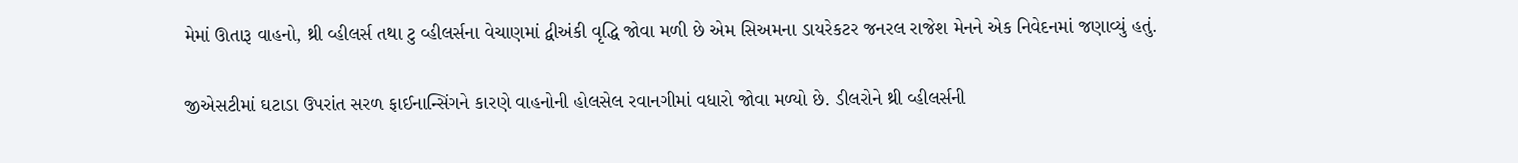મેમાં ઊતારૂ વાહનો, થ્રી વ્હીલર્સ તથા ટુ વ્હીલર્સના વેચાણમાં દ્વીઅંકી વૃદ્ધિ જોવા મળી છે એમ સિઅમના ડાયરેકટર જનરલ રાજેશ મેનને એક નિવેદનમાં જણાવ્યું હતું.

જીએસટીમાં ઘટાડા ઉપરાંત સરળ ફાઈનાન્સિંગને કારણે વાહનોની હોલસેલ રવાનગીમાં વધારો જોવા મળ્યો છે. ડીલરોને થ્રી વ્હીલર્સની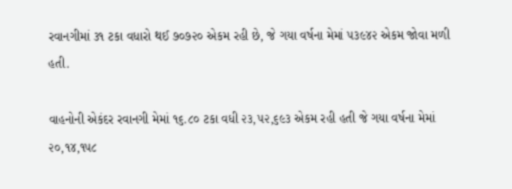રવાનગીમાં ૩૧ ટકા વધારો થઈ ૭૦૭૨૦ એકમ રહી છે, જે ગયા વર્ષના મેમાં ૫૩૯૪૨ એકમ જોવા મળી હતી.

વાહનોની એકંદર રવાનગી મેમાં ૧૬.૮૦ ટકા વધી ૨૩,૫૨,૬૯૩ એકમ રહી હતી જે ગયા વર્ષના મેમાં ૨૦,૧૪,૧૫૮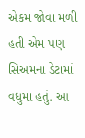એકમ જોવા મળી હતી એમ પણ સિઅમના ડેટામાં વધુમા હતું. આ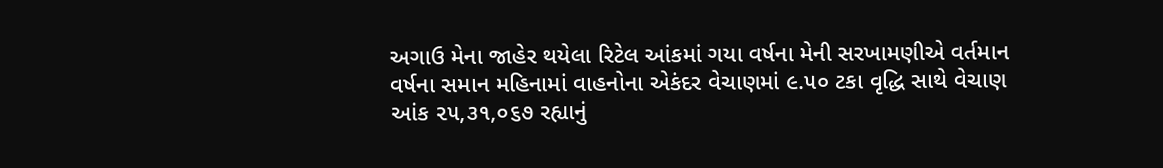અગાઉ મેના જાહેર થયેલા રિટેલ આંકમાં ગયા વર્ષના મેની સરખામણીએ વર્તમાન વર્ષના સમાન મહિનામાં વાહનોના એકંદર વેચાણમાં ૯.૫૦ ટકા વૃદ્ધિ સાથે વેચાણ આંક ૨૫,૩૧,૦૬૭ રહ્યાનું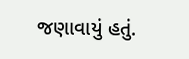જણાવાયું હતું.